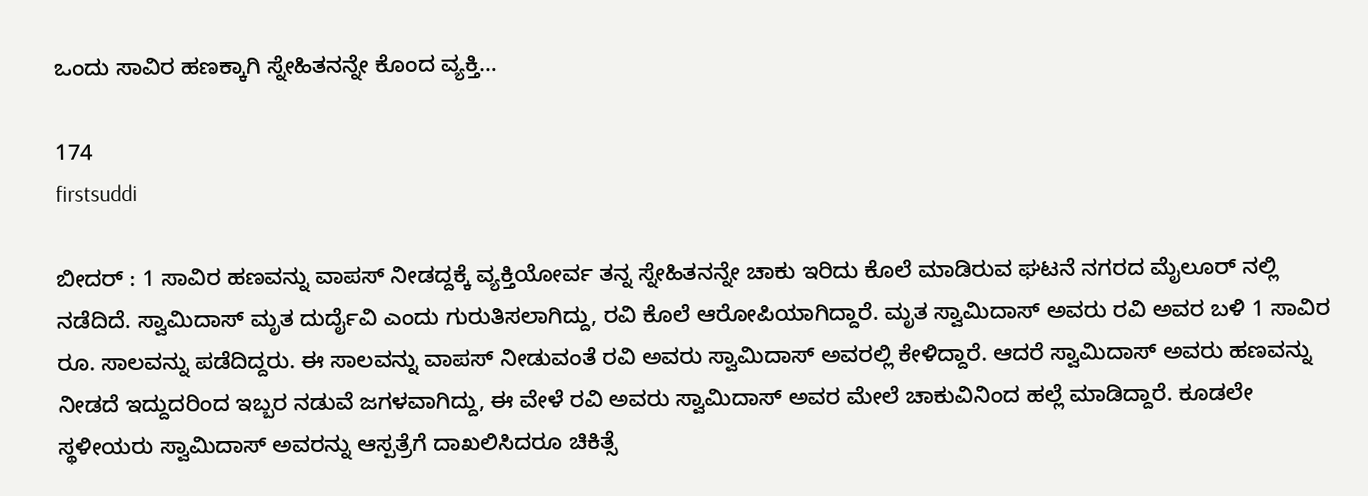ಒಂದು ಸಾವಿರ ಹಣಕ್ಕಾಗಿ ಸ್ನೇಹಿತನನ್ನೇ ಕೊಂದ ವ್ಯಕ್ತಿ…

174
firstsuddi

ಬೀದರ್ : 1 ಸಾವಿರ ಹಣವನ್ನು ವಾಪಸ್ ನೀಡದ್ದಕ್ಕೆ ವ್ಯಕ್ತಿಯೋರ್ವ ತನ್ನ ಸ್ನೇಹಿತನನ್ನೇ ಚಾಕು ಇರಿದು ಕೊಲೆ ಮಾಡಿರುವ ಘಟನೆ ನಗರದ ಮೈಲೂರ್ ನಲ್ಲಿ ನಡೆದಿದೆ. ಸ್ವಾಮಿದಾಸ್ ಮೃತ ದುರ್ದೈವಿ ಎಂದು ಗುರುತಿಸಲಾಗಿದ್ದು, ರವಿ ಕೊಲೆ ಆರೋಪಿಯಾಗಿದ್ದಾರೆ. ಮೃತ ಸ್ವಾಮಿದಾಸ್ ಅವರು ರವಿ ಅವರ ಬಳಿ 1 ಸಾವಿರ ರೂ. ಸಾಲವನ್ನು ಪಡೆದಿದ್ದರು. ಈ ಸಾಲವನ್ನು ವಾಪಸ್ ನೀಡುವಂತೆ ರವಿ ಅವರು ಸ್ವಾಮಿದಾಸ್ ಅವರಲ್ಲಿ ಕೇಳಿದ್ದಾರೆ. ಆದರೆ ಸ್ವಾಮಿದಾಸ್ ಅವರು ಹಣವನ್ನು ನೀಡದೆ ಇದ್ದುದರಿಂದ ಇಬ್ಬರ ನಡುವೆ ಜಗಳವಾಗಿದ್ದು, ಈ ವೇಳೆ ರವಿ ಅವರು ಸ್ವಾಮಿದಾಸ್ ಅವರ ಮೇಲೆ ಚಾಕುವಿನಿಂದ ಹಲ್ಲೆ ಮಾಡಿದ್ದಾರೆ. ಕೂಡಲೇ ಸ್ಥಳೀಯರು ಸ್ವಾಮಿದಾಸ್ ಅವರನ್ನು ಆಸ್ಪತ್ರೆಗೆ ದಾಖಲಿಸಿದರೂ ಚಿಕಿತ್ಸೆ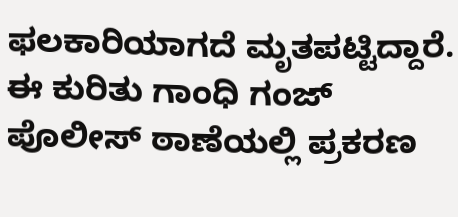ಫಲಕಾರಿಯಾಗದೆ ಮೃತಪಟ್ಟಿದ್ದಾರೆ. ಈ ಕುರಿತು ಗಾಂಧಿ ಗಂಜ್ ಪೊಲೀಸ್ ಠಾಣೆಯಲ್ಲಿ ಪ್ರಕರಣ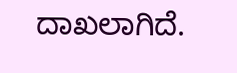ದಾಖಲಾಗಿದೆ.